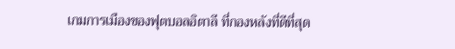เกมการเมืองของฟุตบอลอิตาลี ที่กองหลังที่ดีที่สุด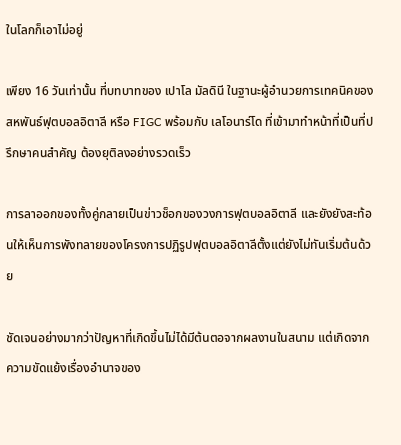ในโลกก็เอาไม่อยู่

เพียง 16 วันเท่านั้น ที่บทบาทของ เปาโล มัลดินี ในฐานะผู้อำนวยการเทคนิคของสหพันธ์ฟุตบอลอิตาลี หรือ FIGC พร้อมกับ เลโอนาร์โด ที่เข้ามาทำหน้าที่เป็นที่ปรึกษาคนสำคัญ ต้องยุติลงอย่างรวดเร็ว

การลาออกของทั้งคู่กลายเป็นข่าวช็อกของวงการฟุตบอลอิตาลี และยังยังสะท้อนให้เห็นการพังทลายของโครงการปฏิรูปฟุตบอลอิตาลีตั้งแต่ยังไม่ทันเริ่มต้นด้วย

ชัดเจนอย่างมากว่าปัญหาที่เกิดขึ้นไม่ได้มีต้นตอจากผลงานในสนาม แต่เกิดจากความขัดแย้งเรื่องอำนาจของ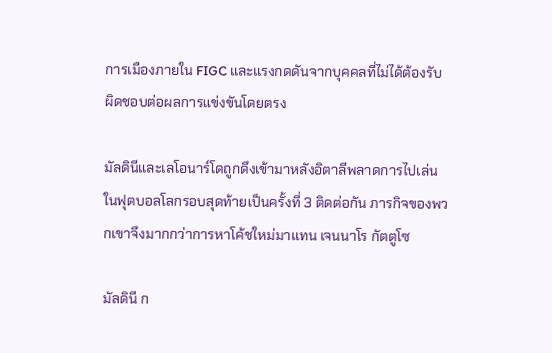การเมืองภายใน FIGC และแรงกดดันจากบุคคลที่ไม่ได้ต้องรับผิดชอบต่อผลการแข่งขันโดยตรง

มัลดินีและเลโอนาร์โดถูกดึงเข้ามาหลังอิตาลีพลาดการไปเล่นในฟุตบอลโลกรอบสุดท้ายเป็นครั้งที่ 3 ติดต่อกัน ภารกิจของพวกเขาจึงมากกว่าการหาโค้ชใหม่มาแทน เจนนาโร กัตตูโซ

มัลดินี ก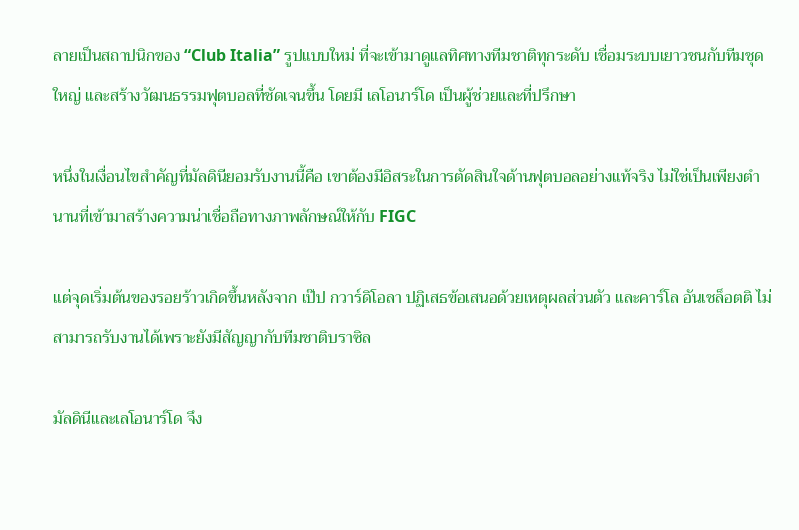ลายเป็นสถาปนิกของ “Club Italia” รูปแบบใหม่ ที่จะเข้ามาดูแลทิศทางทีมชาติทุกระดับ เชื่อมระบบเยาวชนกับทีมชุดใหญ่ และสร้างวัฒนธรรมฟุตบอลที่ชัดเจนขึ้น โดยมี เลโอนาร์โด เป็นผู้ช่วยและที่ปรึกษา

หนึ่งในเงื่อนไขสำคัญที่มัลดินียอมรับงานนี้คือ เขาต้องมีอิสระในการตัดสินใจด้านฟุตบอลอย่างแท้จริง ไม่ใช่เป็นเพียงตำนานที่เข้ามาสร้างความน่าเชื่อถือทางภาพลักษณ์ให้กับ FIGC

แต่จุดเริ่มต้นของรอยร้าวเกิดขึ้นหลังจาก เป๊ป กวาร์ดิโอลา ปฏิเสธข้อเสนอด้วยเหตุผลส่วนตัว และคาร์โล อันเชล็อตติ ไม่สามารถรับงานได้เพราะยังมีสัญญากับทีมชาติบราซิล

มัลดินีและเลโอนาร์โด จึง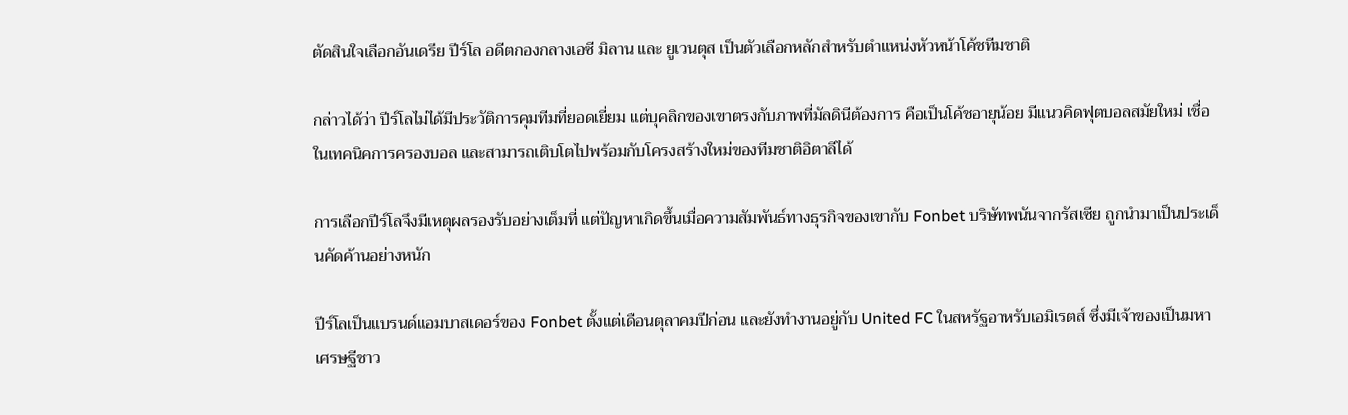ตัดสินใจเลือกอันเดรีย ปีร์โล อดีตกองกลางเอซี มิลาน และ ยูเวนตุส เป็นตัวเลือกหลักสำหรับตำแหน่งหัวหน้าโค้ชทีมชาติ

กล่าวได้ว่า ปีร์โลไม่ได้มีประวัติการคุมทีมที่ยอดเยี่ยม แต่บุคลิกของเขาตรงกับภาพที่มัลดินีต้องการ คือเป็นโค้ชอายุน้อย มีแนวคิดฟุตบอลสมัยใหม่ เชื่อในเทคนิคการครองบอล และสามารถเติบโตไปพร้อมกับโครงสร้างใหม่ของทีมชาติอิตาลีได้

การเลือกปีร์โลจึงมีเหตุผลรองรับอย่างเต็มที่ แต่ปัญหาเกิดขึ้นเมื่อความสัมพันธ์ทางธุรกิจของเขากับ Fonbet บริษัทพนันจากรัสเซีย ถูกนำมาเป็นประเด็นคัดค้านอย่างหนัก

ปีร์โลเป็นแบรนด์แอมบาสเดอร์ของ Fonbet ตั้งแต่เดือนตุลาคมปีก่อน และยังทำงานอยู่กับ United FC ในสหรัฐอาหรับเอมิเรตส์ ซึ่งมีเจ้าของเป็นมหาเศรษฐีชาว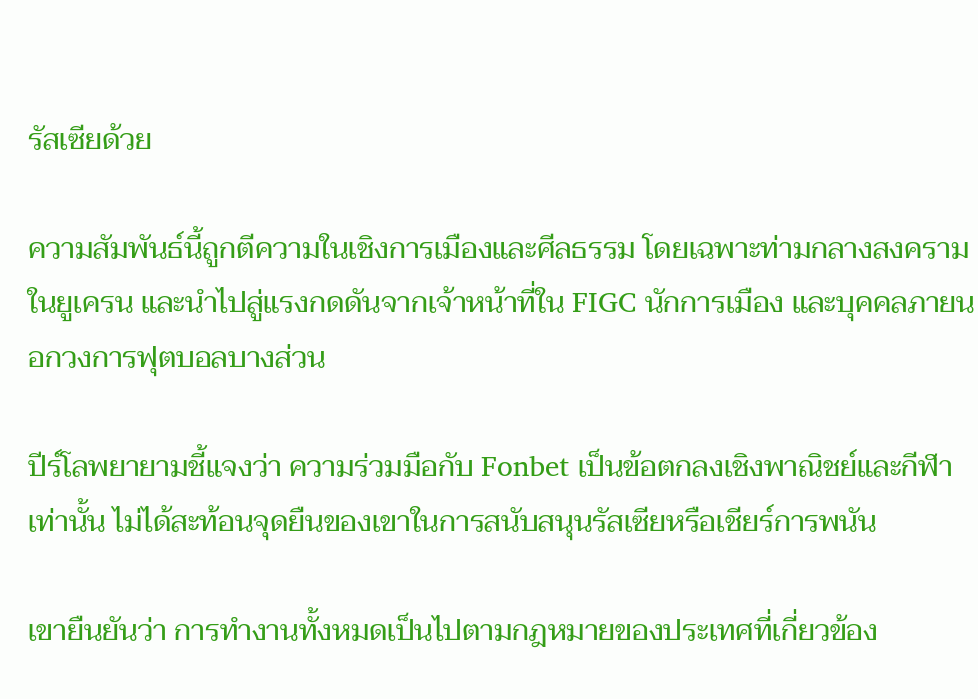รัสเซียด้วย

ความสัมพันธ์นี้ถูกตีความในเชิงการเมืองและศีลธรรม โดยเฉพาะท่ามกลางสงครามในยูเครน และนำไปสู่แรงกดดันจากเจ้าหน้าที่ใน FIGC นักการเมือง และบุคคลภายนอกวงการฟุตบอลบางส่วน

ปีร์โลพยายามชี้แจงว่า ความร่วมมือกับ Fonbet เป็นข้อตกลงเชิงพาณิชย์และกีฬาเท่านั้น ไม่ได้สะท้อนจุดยืนของเขาในการสนับสนุนรัสเซียหรือเชียร์การพนัน

เขายืนยันว่า การทำงานทั้งหมดเป็นไปตามกฎหมายของประเทศที่เกี่ยวข้อง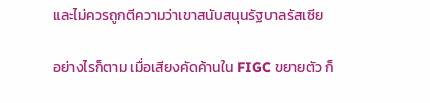และไม่ควรถูกตีความว่าเขาสนับสนุนรัฐบาลรัสเซีย

อย่างไรก็ตาม เมื่อเสียงคัดค้านใน FIGC ขยายตัว ก็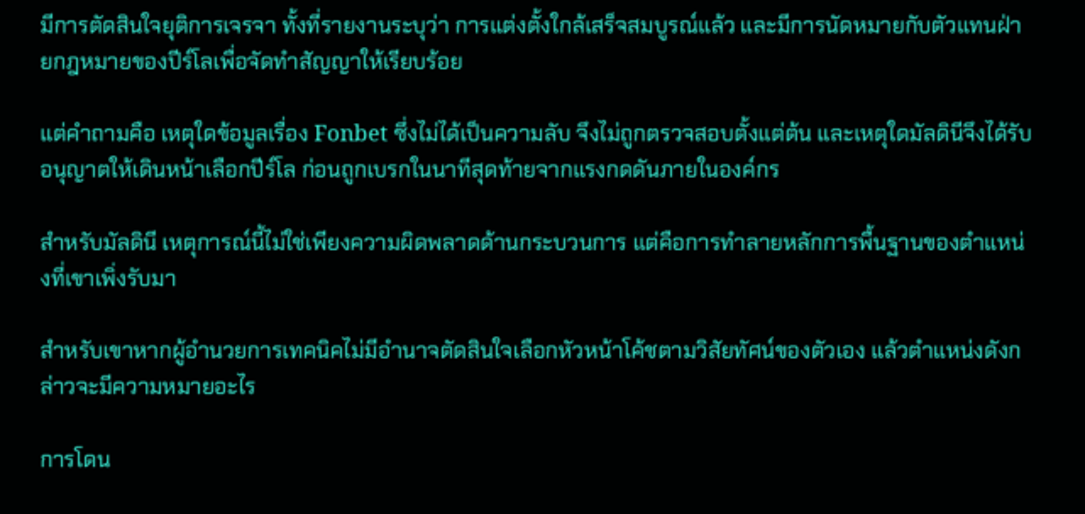มีการตัดสินใจยุติการเจรจา ทั้งที่รายงานระบุว่า การแต่งตั้งใกล้เสร็จสมบูรณ์แล้ว และมีการนัดหมายกับตัวแทนฝ่ายกฎหมายของปีร์โลเพื่อจัดทำสัญญาให้เรียบร้อย

แต่คำถามคือ เหตุใดข้อมูลเรื่อง Fonbet ซึ่งไม่ได้เป็นความลับ จึงไม่ถูกตรวจสอบตั้งแต่ต้น และเหตุใดมัลดินีจึงได้รับอนุญาตให้เดินหน้าเลือกปีร์โล ก่อนถูกเบรกในนาทีสุดท้ายจากแรงกดดันภายในองค์กร

สำหรับมัลดินี เหตุการณ์นี้ไม่ใช่เพียงความผิดพลาดด้านกระบวนการ แต่คือการทำลายหลักการพื้นฐานของตำแหน่งที่เขาเพิ่งรับมา

สำหรับเขาหากผู้อำนวยการเทคนิคไม่มีอำนาจตัดสินใจเลือกหัวหน้าโค้ชตามวิสัยทัศน์ของตัวเอง แล้วตำแหน่งดังกล่าวจะมีความหมายอะไร

การโดน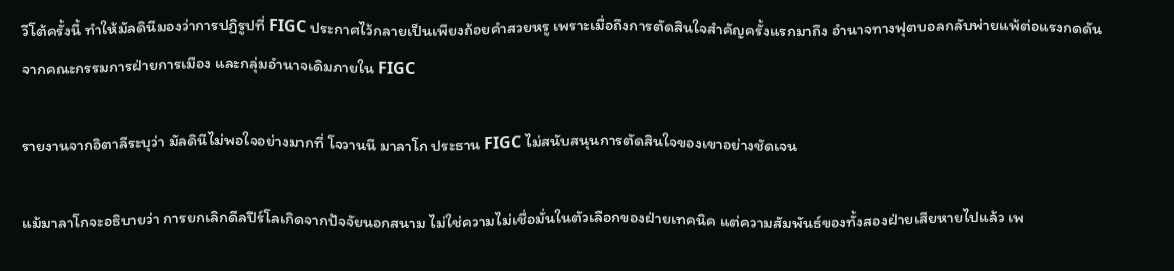วีโต้ครั้งนี้ ทำให้มัลดินีมองว่าการปฏิรูปที่ FIGC ประกาศไว้กลายเป็นเพียงถ้อยคำสวยหรู เพราะเมื่อถึงการตัดสินใจสำคัญครั้งแรกมาถึง อำนาจทางฟุตบอลกลับพ่ายแพ้ต่อแรงกดดันจากคณะกรรมการฝ่ายการเมือง และกลุ่มอำนาจเดิมภายใน FIGC

รายงานจากอิตาลีระบุว่า มัลดินีไม่พอใจอย่างมากที่ โจวานนี มาลาโก ประธาน FIGC ไม่สนับสนุนการตัดสินใจของเขาอย่างชัดเจน

แม้มาลาโกจะอธิบายว่า การยกเลิกดีลปีร์โลเกิดจากปัจจัยนอกสนาม ไม่ใช่ความไม่เชื่อมั่นในตัวเลือกของฝ่ายเทคนิค แต่ความสัมพันธ์ของทั้งสองฝ่ายเสียหายไปแล้ว เพ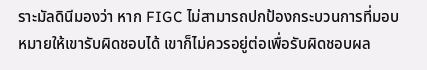ราะมัลดินีมองว่า หาก FIGC ไม่สามารถปกป้องกระบวนการที่มอบหมายให้เขารับผิดชอบได้ เขาก็ไม่ควรอยู่ต่อเพื่อรับผิดชอบผล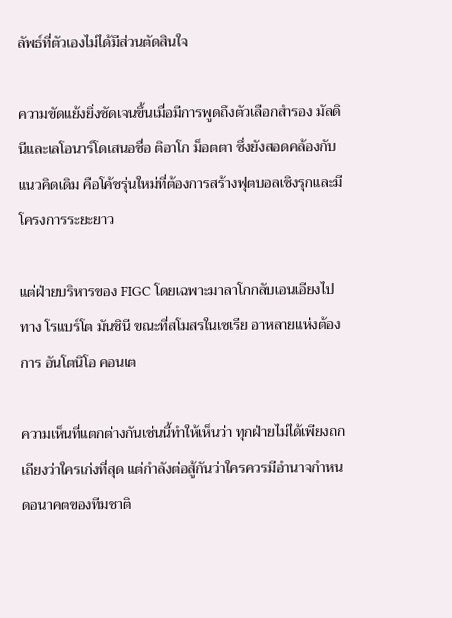ลัพธ์ที่ตัวเองไม่ได้มีส่วนตัดสินใจ

ความขัดแย้งยิ่งชัดเจนขึ้นเมื่อมีการพูดถึงตัวเลือกสำรอง มัลดินีและเลโอนาร์โดเสนอชื่อ ติอาโก ม็อตตา ซึ่งยังสอดคล้องกับแนวคิดเดิม คือโค้ชรุ่นใหม่ที่ต้องการสร้างฟุตบอลเชิงรุกและมีโครงการระยะยาว

แต่ฝ่ายบริหารของ FIGC โดยเฉพาะมาลาโกกลับเอนเอียงไปทาง โรแบร์โต มันชินี ขณะที่สโมสรในเซเรีย อาหลายแห่งต้องการ อันโตนิโอ คอนเต

ความเห็นที่แตกต่างกันเช่นนี้ทำให้เห็นว่า ทุกฝ่ายไม่ได้เพียงถกเถียงว่าใครเก่งที่สุด แต่กำลังต่อสู้กันว่าใครควรมีอำนาจกำหนดอนาคตของทีมชาติ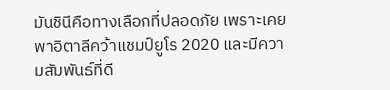มันชินีคือทางเลือกที่ปลอดภัย เพราะเคยพาอิตาลีคว้าแชมป์ยูโร 2020 และมีความสัมพันธ์ที่ดี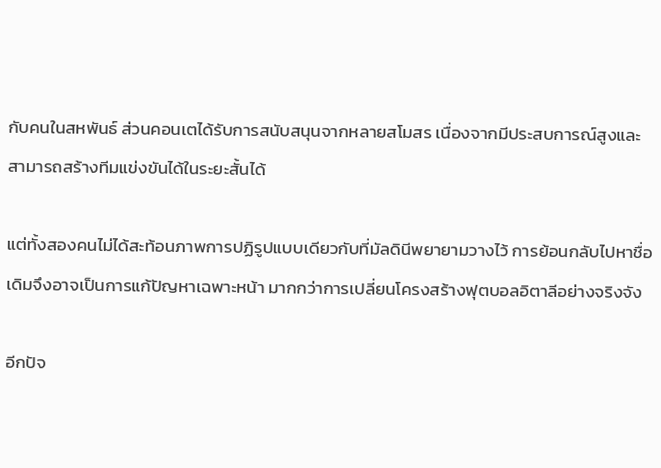กับคนในสหพันธ์ ส่วนคอนเตได้รับการสนับสนุนจากหลายสโมสร เนื่องจากมีประสบการณ์สูงและสามารถสร้างทีมแข่งขันได้ในระยะสั้นได้

แต่ทั้งสองคนไม่ได้สะท้อนภาพการปฏิรูปแบบเดียวกับที่มัลดินีพยายามวางไว้ การย้อนกลับไปหาชื่อเดิมจึงอาจเป็นการแก้ปัญหาเฉพาะหน้า มากกว่าการเปลี่ยนโครงสร้างฟุตบอลอิตาลีอย่างจริงจัง

อีกปัจ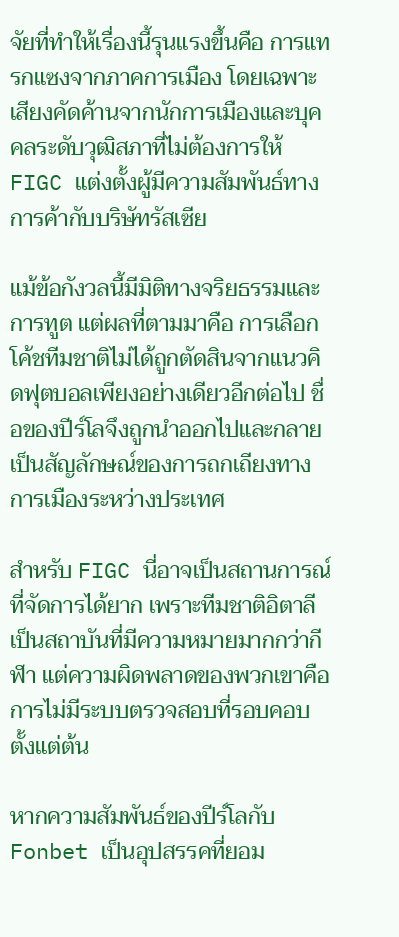จัยที่ทำให้เรื่องนี้รุนแรงขึ้นคือ การแทรกแซงจากภาคการเมือง โดยเฉพาะเสียงคัดค้านจากนักการเมืองและบุคคลระดับวุฒิสภาที่ไม่ต้องการให้ FIGC แต่งตั้งผู้มีความสัมพันธ์ทางการค้ากับบริษัทรัสเซีย

แม้ข้อกังวลนี้มีมิติทางจริยธรรมและการทูต แต่ผลที่ตามมาคือ การเลือกโค้ชทีมชาติไม่ได้ถูกตัดสินจากแนวคิดฟุตบอลเพียงอย่างเดียวอีกต่อไป ชื่อของปีร์โลจึงถูกนำออกไปและกลายเป็นสัญลักษณ์ของการถกเถียงทางการเมืองระหว่างประเทศ

สำหรับ FIGC นี่อาจเป็นสถานการณ์ที่จัดการได้ยาก เพราะทีมชาติอิตาลีเป็นสถาบันที่มีความหมายมากกว่ากีฬา แต่ความผิดพลาดของพวกเขาคือการไม่มีระบบตรวจสอบที่รอบคอบตั้งแต่ต้น

หากความสัมพันธ์ของปีร์โลกับ Fonbet เป็นอุปสรรคที่ยอม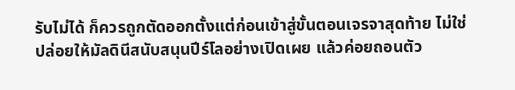รับไม่ได้ ก็ควรถูกตัดออกตั้งแต่ก่อนเข้าสู่ขั้นตอนเจรจาสุดท้าย ไม่ใช่ปล่อยให้มัลดินีสนับสนุนปีร์โลอย่างเปิดเผย แล้วค่อยถอนตัว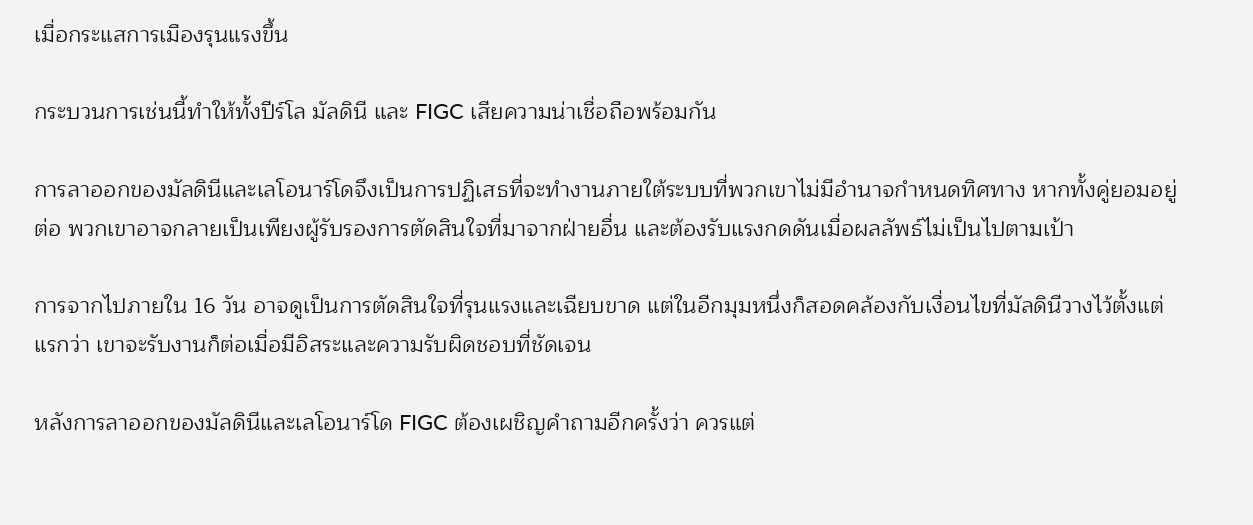เมื่อกระแสการเมืองรุนแรงขึ้น

กระบวนการเช่นนี้ทำให้ทั้งปีร์โล มัลดินี และ FIGC เสียความน่าเชื่อถือพร้อมกัน

การลาออกของมัลดินีและเลโอนาร์โดจึงเป็นการปฏิเสธที่จะทำงานภายใต้ระบบที่พวกเขาไม่มีอำนาจกำหนดทิศทาง หากทั้งคู่ยอมอยู่ต่อ พวกเขาอาจกลายเป็นเพียงผู้รับรองการตัดสินใจที่มาจากฝ่ายอื่น และต้องรับแรงกดดันเมื่อผลลัพธ์ไม่เป็นไปตามเป้า

การจากไปภายใน 16 วัน อาจดูเป็นการตัดสินใจที่รุนแรงและเฉียบขาด แต่ในอีกมุมหนึ่งก็สอดคล้องกับเงื่อนไขที่มัลดินีวางไว้ตั้งแต่แรกว่า เขาจะรับงานก็ต่อเมื่อมีอิสระและความรับผิดชอบที่ชัดเจน

หลังการลาออกของมัลดินีและเลโอนาร์โด FIGC ต้องเผชิญคำถามอีกครั้งว่า ควรแต่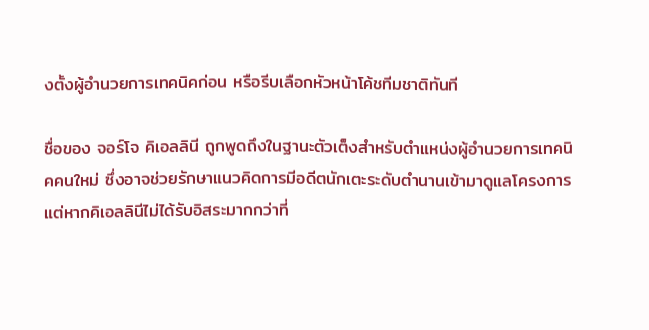งตั้งผู้อำนวยการเทคนิคก่อน หรือรีบเลือกหัวหน้าโค้ชทีมชาติทันที

ชื่อของ จอร์โจ คิเอลลินี ถูกพูดถึงในฐานะตัวเต็งสำหรับตำแหน่งผู้อำนวยการเทคนิคคนใหม่ ซึ่งอาจช่วยรักษาแนวคิดการมีอดีตนักเตะระดับตำนานเข้ามาดูแลโครงการ แต่หากคิเอลลินีไม่ได้รับอิสระมากกว่าที่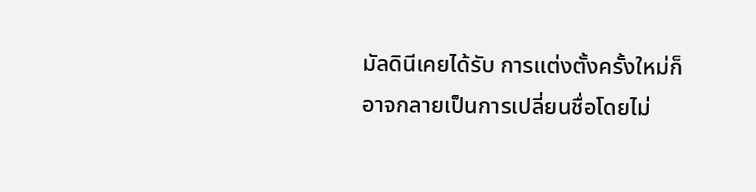มัลดินีเคยได้รับ การแต่งตั้งครั้งใหม่ก็อาจกลายเป็นการเปลี่ยนชื่อโดยไม่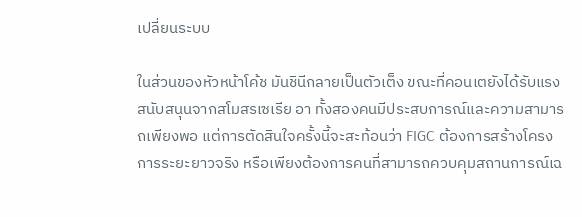เปลี่ยนระบบ

ในส่วนของหัวหน้าโค้ช มันชินีกลายเป็นตัวเต็ง ขณะที่คอนเตยังได้รับแรงสนับสนุนจากสโมสรเซเรีย อา ทั้งสองคนมีประสบการณ์และความสามารถเพียงพอ แต่การตัดสินใจครั้งนี้จะสะท้อนว่า FIGC ต้องการสร้างโครงการระยะยาวจริง หรือเพียงต้องการคนที่สามารถควบคุมสถานการณ์เฉ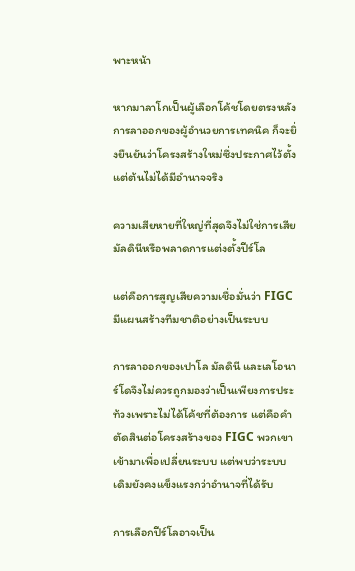พาะหน้า

หากมาลาโกเป็นผู้เลือกโค้ชโดยตรงหลังการลาออกของผู้อำนวยการเทคนิค ก็จะยิ่งยืนยันว่าโครงสร้างใหม่ซึ่งประกาศไว้ตั้งแต่ต้นไม่ได้มีอำนาจจริง

ความเสียหายที่ใหญ่ที่สุดจึงไม่ใช่การเสียมัลดินีหรือพลาดการแต่งตั้งปีร์โล

แต่คือการสูญเสียความเชื่อมั่นว่า FIGC มีแผนสร้างทีมชาติอย่างเป็นระบบ

การลาออกของเปาโล มัลดินี และเลโอนาร์โดจึงไม่ควรถูกมองว่าเป็นเพียงการประท้วงเพราะไม่ได้โค้ชที่ต้องการ แต่คือคำตัดสินต่อโครงสร้างของ FIGC พวกเขาเข้ามาเพื่อเปลี่ยนระบบ แต่พบว่าระบบเดิมยังคงแข็งแรงกว่าอำนาจที่ได้รับ

การเลือกปีร์โลอาจเป็น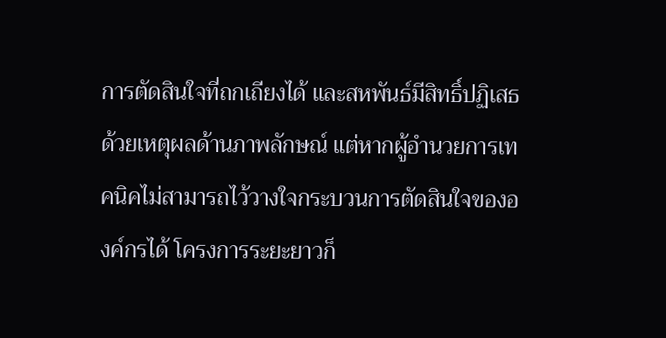การตัดสินใจที่ถกเถียงได้ และสหพันธ์มีสิทธิ์ปฏิเสธด้วยเหตุผลด้านภาพลักษณ์ แต่หากผู้อำนวยการเทคนิคไม่สามารถไว้วางใจกระบวนการตัดสินใจขององค์กรได้ โครงการระยะยาวก็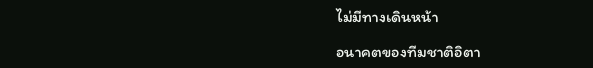ไม่มีทางเดินหน้า

อนาคตของทีมชาติอิตา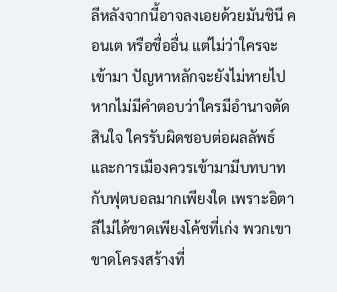ลีหลังจากนี้อาจลงเอยด้วยมันชินี คอนเต หรือชื่ออื่น แต่ไม่ว่าใครจะเข้ามา ปัญหาหลักจะยังไม่หายไป หากไม่มีคำตอบว่าใครมีอำนาจตัดสินใจ ใครรับผิดชอบต่อผลลัพธ์ และการเมืองควรเข้ามามีบทบาทกับฟุตบอลมากเพียงใด เพราะอิตาลีไม่ได้ขาดเพียงโค้ชที่เก่ง พวกเขาขาดโครงสร้างที่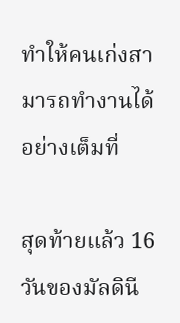ทำให้คนเก่งสามารถทำงานได้อย่างเต็มที่

สุดท้ายแล้ว 16 วันของมัลดินี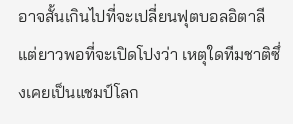อาจสั้นเกินไปที่จะเปลี่ยนฟุตบอลอิตาลี แต่ยาวพอที่จะเปิดโปงว่า เหตุใดทีมชาติซึ่งเคยเป็นแชมป์โลก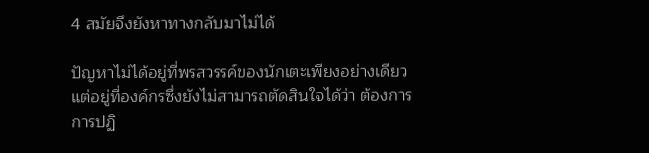4 สมัยจึงยังหาทางกลับมาไม่ได้

ปัญหาไม่ได้อยู่ที่พรสวรรค์ของนักเตะเพียงอย่างเดียว แต่อยู่ที่องค์กรซึ่งยังไม่สามารถตัดสินใจได้ว่า ต้องการการปฏิ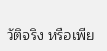วัติจริง หรือเพีย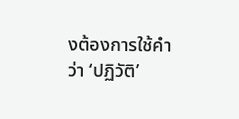งต้องการใช้คำว่า ‘ปฏิวัติ’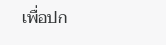เพื่อปก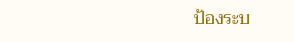ป้องระบ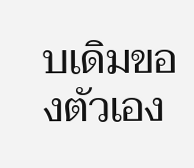บเดิมของตัวเอง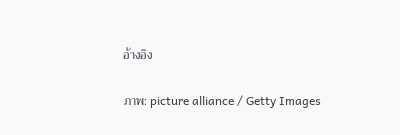อ้างอิง

ภาพ: picture alliance / Getty Images